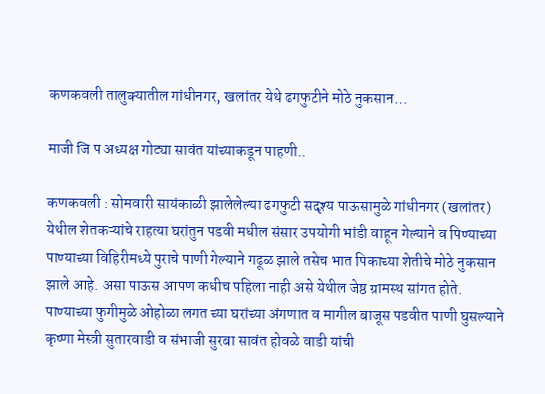कणकवली तालुक्यातील गांधीनगर, खलांतर येथे ढगफुटीने मोठे नुकसान…

माजी जि प अध्यक्ष गोट्या सावंत यांच्याकडून पाहणी..

कणकवली : सोमवारी सायंकाळी झालेलेल्या ढगफुटी सदृश्य पाऊसामुळे गांधीनगर (खलांतर) येथील शेतकऱ्यांचे राहत्या घरांतुन पडवी मधील संसार उपयोगी भांडी वाहून गेल्याने व पिण्याच्या पाण्याच्या विहिरीमध्ये पुराचे पाणी गेल्याने गढूळ झाले तसेच भात पिकाच्या शेतीचे मोठे नुकसान झाले आहे. असा पाऊस आपण कधीच पहिला नाही असे येथील जेष्ठ ग्रामस्थ सांगत होते. पाण्याच्या फुगीमुळे ओहोळा लगत च्या घरांच्या अंगणात व मागील बाजूस पडवीत पाणी घुसल्याने कृष्णा मेस्त्री सुतारवाडी व संभाजी सुरबा सावंत होवळे वाडी यांची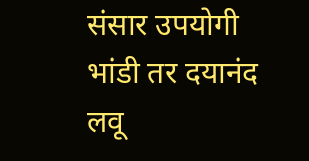संसार उपयोगी भांडी तर दयानंद लवू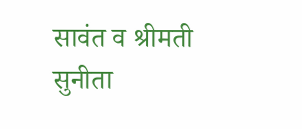सावंत व श्रीमती सुनीता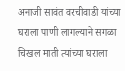अनाजी सावंत वरचीवाडी यांच्या घराला पाणी लागल्याने सगळा चिखल माती त्यांच्या घराला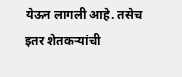येऊन लागली आहे. तसेच इतर शेतकऱ्यांची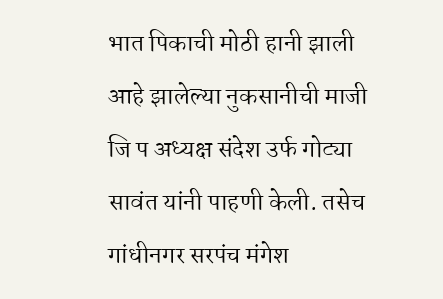भात पिकाची मोठी हानी झाली आहे झालेल्या नुकसानीची माजी जि प अध्यक्ष संदेश उर्फ गोट्या सावंत यांनी पाहणी केली. तसेच गांधीनगर सरपंच मंगेश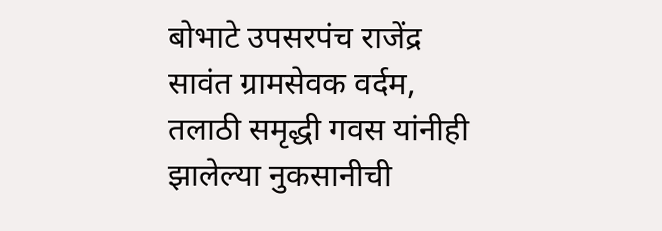बोभाटे उपसरपंच राजेंद्र सावंत ग्रामसेवक वर्दम, तलाठी समृद्धी गवस यांनीही झालेल्या नुकसानीची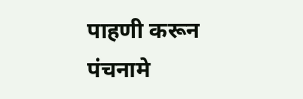पाहणी करून पंचनामे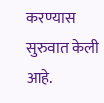करण्यास सुरुवात केली आहे.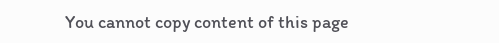You cannot copy content of this page